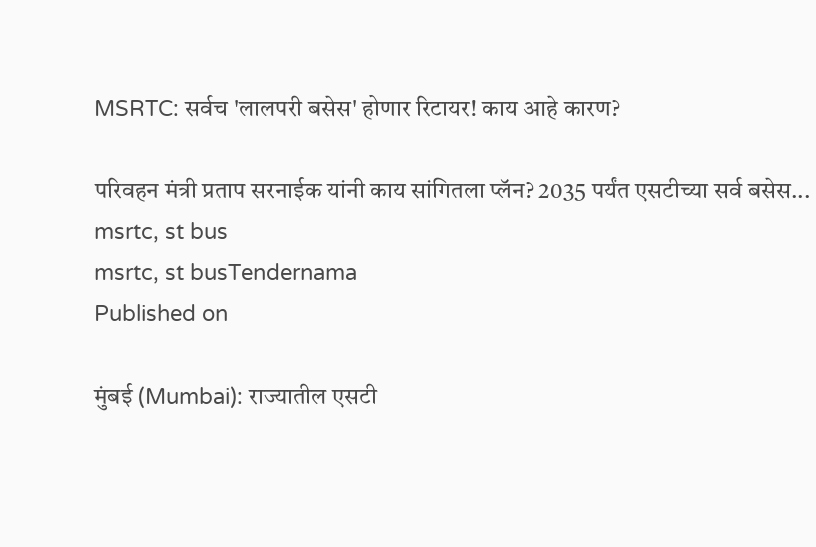MSRTC: सर्वच 'लालपरी बसेस' होणार रिटायर! काय आहे कारण?

परिवहन मंत्री प्रताप सरनाईक यांनी काय सांगितला प्लॅन? 2035 पर्यंत एसटीच्या सर्व बसेस...
msrtc, st bus
msrtc, st busTendernama
Published on

मुंबई (Mumbai): राज्यातील एसटी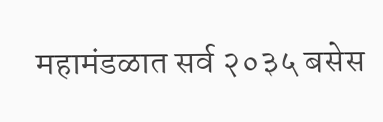महामंडळात सर्व २०३५ बसेस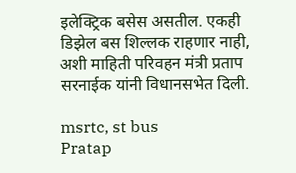इलेक्ट्रिक बसेस असतील. एकही डिझेल बस शिल्लक राहणार नाही, अशी माहिती परिवहन मंत्री प्रताप सरनाईक यांनी विधानसभेत दिली.

msrtc, st bus
Pratap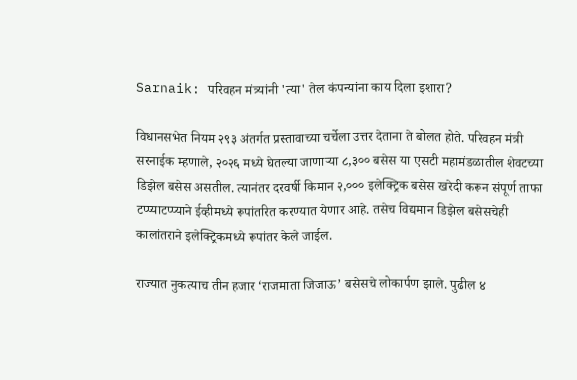Sarnaik: परिवहन मंत्र्यांनी 'त्या' तेल कंपन्यांना काय दिला इशारा?

विधानसभेत नियम २९३ अंतर्गत प्रस्तावाच्या चर्चेला उत्तर देताना ते बोलत होते. परिवहन मंत्री सरनाईक म्हणाले, २०२६ मध्ये घेतल्या जाणाऱ्या ८,३०० बसेस या एसटी महामंडळातील शेवटच्या डिझेल बसेस असतील. त्यानंतर दरवर्षी किमान २,००० इलेक्ट्रिक बसेस खरेदी करून संपूर्ण ताफा टप्प्याटप्प्याने ईव्हीमध्ये रूपांतरित करण्यात येणार आहे. तसेच विद्यमान डिझेल बसेसचेही कालांतराने इलेक्ट्रिकमध्ये रूपांतर केले जाईल.

राज्यात नुकत्याच तीन हजार ‘राजमाता जिजाऊ’ बसेसचे लोकार्पण झाले. पुढील ४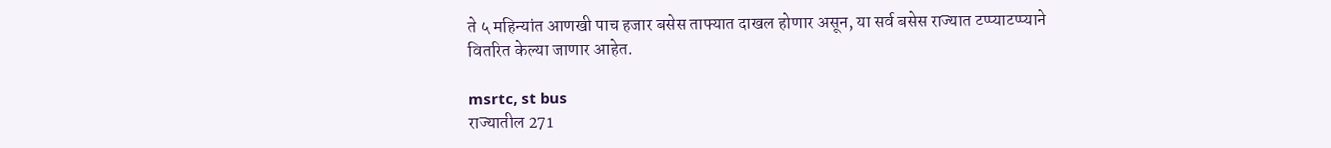ते ५ महिन्यांत आणखी पाच हजार बसेस ताफ्यात दाखल होणार असून, या सर्व बसेस राज्यात टप्प्याटप्प्याने वितरित केल्या जाणार आहेत.

msrtc, st bus
राज्यातील 271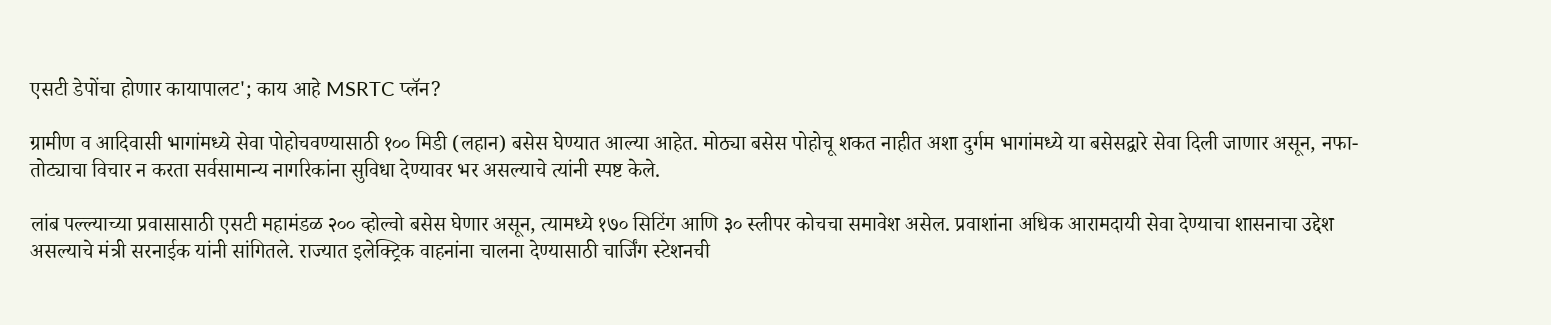एसटी डेपोंचा होणार कायापालट'; काय आहे MSRTC प्लॅन?

ग्रामीण व आदिवासी भागांमध्ये सेवा पोहोचवण्यासाठी १०० मिडी (लहान) बसेस घेण्यात आल्या आहेत. मोठ्या बसेस पोहोचू शकत नाहीत अशा दुर्गम भागांमध्ये या बसेसद्वारे सेवा दिली जाणार असून, नफा-तोट्याचा विचार न करता सर्वसामान्य नागरिकांना सुविधा देण्यावर भर असल्याचे त्यांनी स्पष्ट केले.

लांब पल्ल्याच्या प्रवासासाठी एसटी महामंडळ २०० व्होल्वो बसेस घेणार असून, त्यामध्ये १७० सिटिंग आणि ३० स्लीपर कोचचा समावेश असेल. प्रवाशांना अधिक आरामदायी सेवा देण्याचा शासनाचा उद्देश असल्याचे मंत्री सरनाईक यांनी सांगितले. राज्यात इलेक्ट्रिक वाहनांना चालना देण्यासाठी चार्जिंग स्टेशनची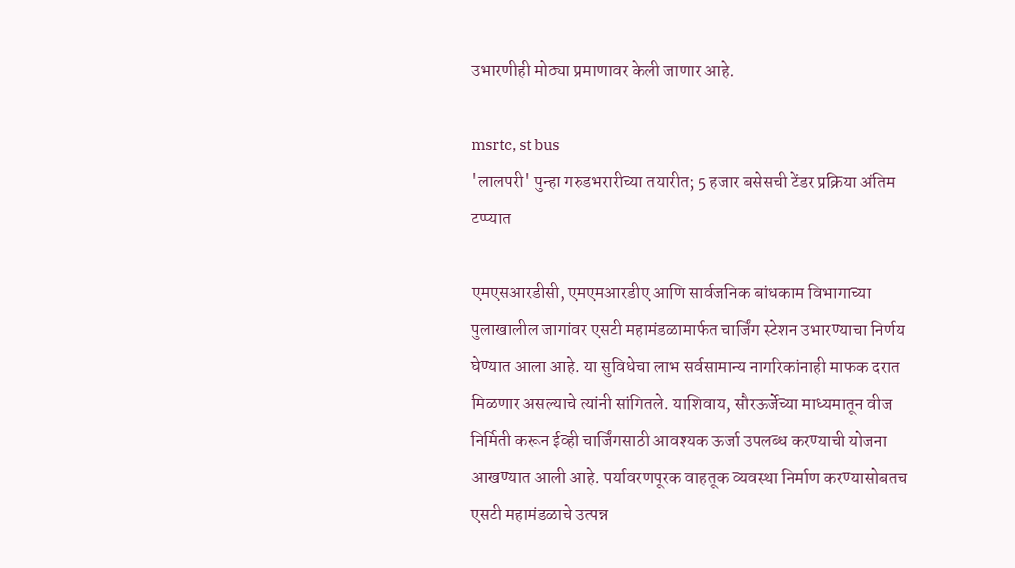उभारणीही मोठ्या प्रमाणावर केली जाणार आहे.

msrtc, st bus
'लालपरी' पुन्हा गरुडभरारीच्या तयारीत; 5 हजार बसेसची टेंडर प्रक्रिया अंतिम टप्प्यात

एमएसआरडीसी, एमएमआरडीए आणि सार्वजनिक बांधकाम विभागाच्या पुलाखालील जागांवर एसटी महामंडळामार्फत चार्जिंग स्टेशन उभारण्याचा निर्णय घेण्यात आला आहे. या सुविधेचा लाभ सर्वसामान्य नागरिकांनाही माफक दरात मिळणार असल्याचे त्यांनी सांगितले. याशिवाय, सौरऊर्जेच्या माध्यमातून वीज निर्मिती करून ईव्ही चार्जिंगसाठी आवश्यक ऊर्जा उपलब्ध करण्याची योजना आखण्यात आली आहे. पर्यावरणपूरक वाहतूक व्यवस्था निर्माण करण्यासोबतच एसटी महामंडळाचे उत्पन्न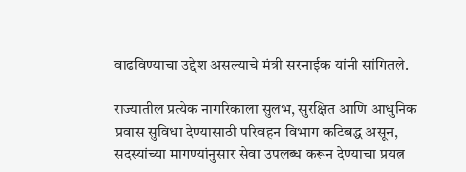वाढविण्याचा उद्देश असल्याचे मंत्री सरनाईक यांनी सांगितले.

राज्यातील प्रत्येक नागरिकाला सुलभ, सुरक्षित आणि आधुनिक प्रवास सुविधा देण्यासाठी परिवहन विभाग कटिबद्ध असून, सदस्यांच्या मागण्यांनुसार सेवा उपलब्ध करून देण्याचा प्रयत्न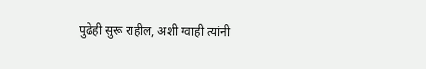पुढेही सुरू राहील, अशी ग्वाही त्यांनी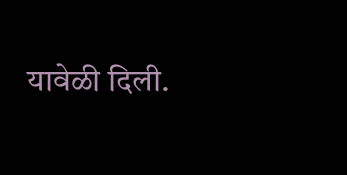यावेळी दिली.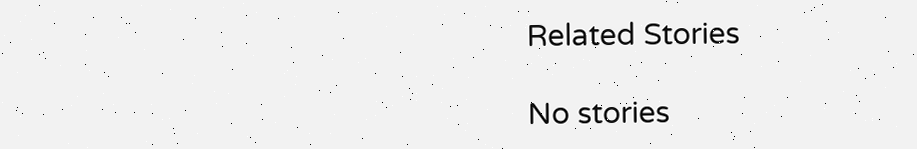Related Stories

No stories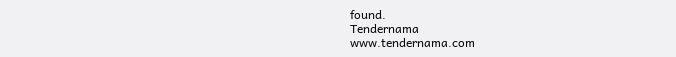found.
Tendernama
www.tendernama.com